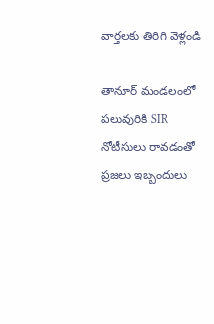వార్తలకు తిరిగి వెళ్లండి

తానూర్ మండలంలో పలువురికి SIR నోటీసులు రావడంతో ప్రజలు ఇబ్బందులు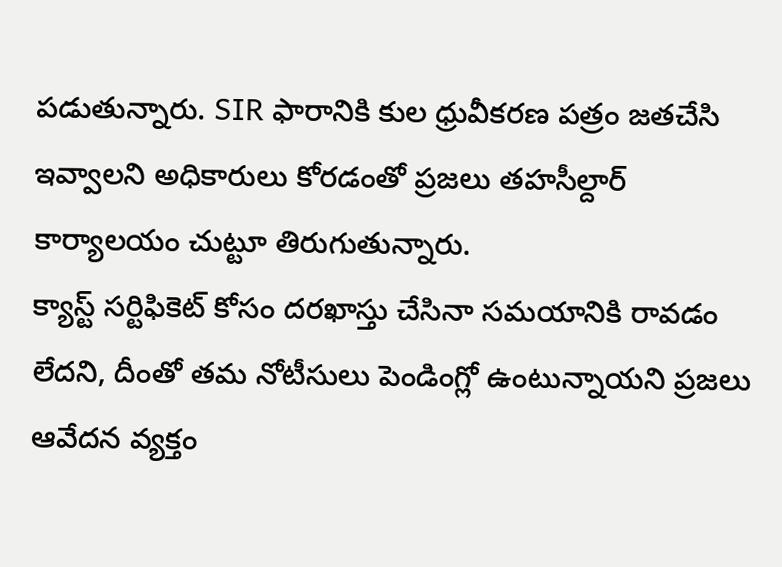పడుతున్నారు. SIR ఫారానికి కుల ధ్రువీకరణ పత్రం జతచేసి ఇవ్వాలని అధికారులు కోరడంతో ప్రజలు తహసీల్దార్ కార్యాలయం చుట్టూ తిరుగుతున్నారు.
క్యాస్ట్ సర్టిఫికెట్ కోసం దరఖాస్తు చేసినా సమయానికి రావడం లేదని, దీంతో తమ నోటీసులు పెండింగ్లో ఉంటున్నాయని ప్రజలు ఆవేదన వ్యక్తం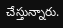చేస్తున్నారు.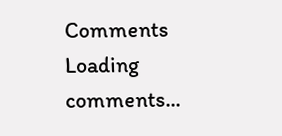Comments
Loading comments...